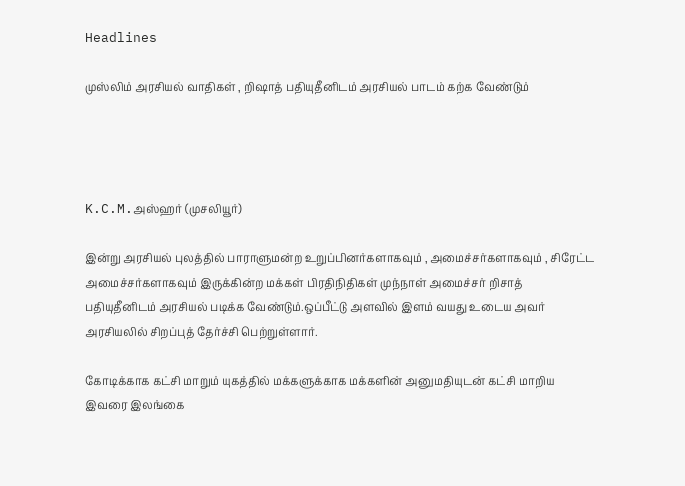Headlines

முஸ்லிம் அரசியல் வாதிகள் , றிஷாத் பதியுதீனிடம் அரசியல் பாடம் கற்க வேண்டும்




K.C.M.அஸ்ஹர் (முசலியூர்)

இன்று அரசியல் புலத்தில் பாராளுமன்ற உறுப்பினர்களாகவும் , அமைச்சர்களாகவும் , சிரேட்ட அமைச்சர்களாகவும் இருக்கின்ற மக்கள் பிரதிநிதிகள் முந்நாள் அமைச்சர் றிசாத் பதியுதீனிடம் அரசியல் படிக்க வேண்டும்.ஒப்பீட்டு அளவில் இளம் வயது உடைய அவர் அரசியலில் சிறப்புத் தேர்ச்சி பெற்றுள்ளார்.

கோடிக்காக கட்சி மாறும் யுகத்தில் மக்களுக்காக மக்களின் அனுமதியுடன் கட்சி மாறிய இவரை இலங்கை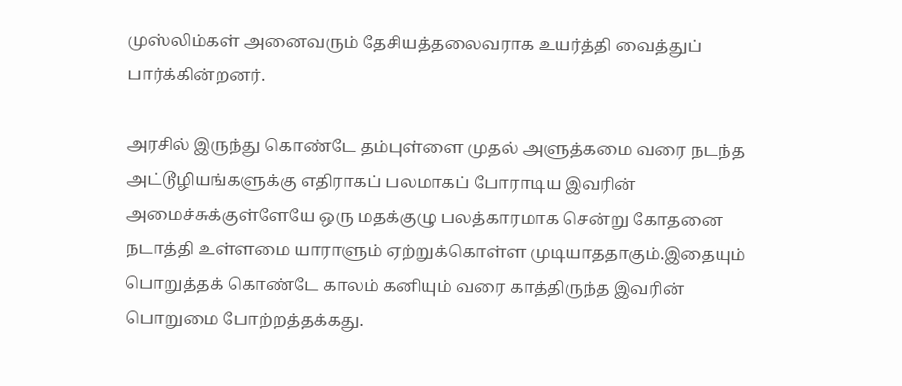முஸ்லிம்கள் அனைவரும் தேசியத்தலைவராக உயர்த்தி வைத்துப் பார்க்கின்றனர்.

அரசில் இருந்து கொண்டே தம்புள்ளை முதல் அளுத்கமை வரை நடந்த அட்டூழியங்களுக்கு எதிராகப் பலமாகப் போராடிய இவரின் அமைச்சுக்குள்ளேயே ஒரு மதக்குழு பலத்காரமாக சென்று கோதனை நடாத்தி உள்ளமை யாராளும் ஏற்றுக்கொள்ள முடியாததாகும்.இதையும் பொறுத்தக் கொண்டே காலம் கனியும் வரை காத்திருந்த இவரின் பொறுமை போற்றத்தக்கது.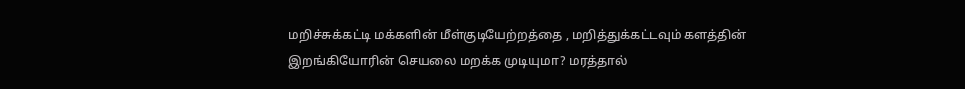மறிச்சுக்கட்டி மக்களின் மீள்குடியேற்றத்தை , மறித்துக்கட்டவும் களத்தின் இறங்கியோரின் செயலை மறக்க முடியுமா? மரத்தால்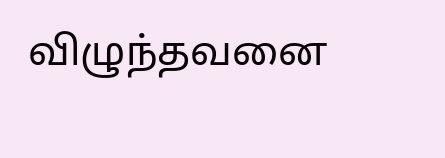விழுந்தவனை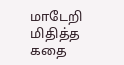மாடேறி மிதித்த கதை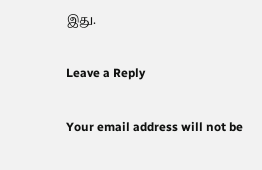இது.

Leave a Reply

Your email address will not be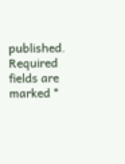published. Required fields are marked *